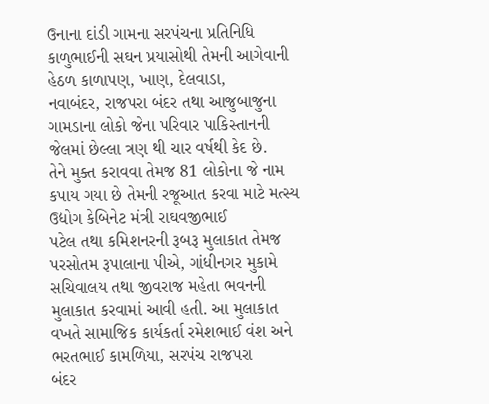ઉનાના દાંડી ગામના સરપંચના પ્રતિનિધિ કાળુભાઈની સઘન પ્રયાસોથી તેમની આગેવાની હેઠળ કાળાપણ, ખાણ, દેલવાડા,
નવાબંદર, રાજપરા બંદર તથા આજુબાજુના ગામડાના લોકો જેના પરિવાર પાકિસ્તાનની જેલમાં છેલ્લા ત્રણ થી ચાર વર્ષથી કેદ છે.
તેને મુક્ત કરાવવા તેમજ 81 લોકોના જે નામ કપાય ગયા છે તેમની રજૂઆત કરવા માટે મત્સ્ય ઉદ્યોગ કેબિનેટ મંત્રી રાઘવજીભાઈ
પટેલ તથા કમિશનરની રૂબરૂ મુલાકાત તેમજ પરસોતમ રૂપાલાના પીએ, ગાંધીનગર મુકામે સચિવાલય તથા જીવરાજ મહેતા ભવનની
મુલાકાત કરવામાં આવી હતી. આ મુલાકાત વખતે સામાજિક કાર્યકર્તા રમેશભાઈ વંશ અને ભરતભાઈ કામળિયા, સરપંચ રાજપરા
બંદર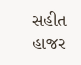સહીત હાજર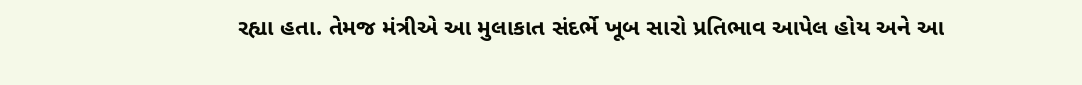રહ્યા હતા. તેમજ મંત્રીએ આ મુલાકાત સંદર્ભે ખૂબ સારો પ્રતિભાવ આપેલ હોય અને આ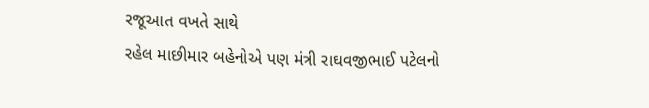રજૂઆત વખતે સાથે
રહેલ માછીમાર બહેનોએ પણ મંત્રી રાઘવજીભાઈ પટેલનો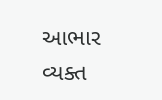આભાર વ્યક્ત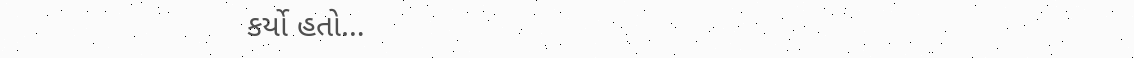કર્યો હતો…